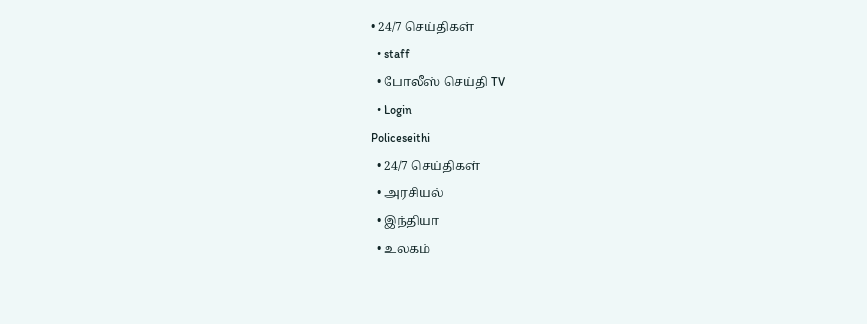• 24/7 செய்திகள்
  • staff
  • போலீஸ் செய்தி TV
  • Login
Policeseithi
  • 24/7 செய்திகள்
  • அரசியல்
  • இந்தியா
  • உலகம்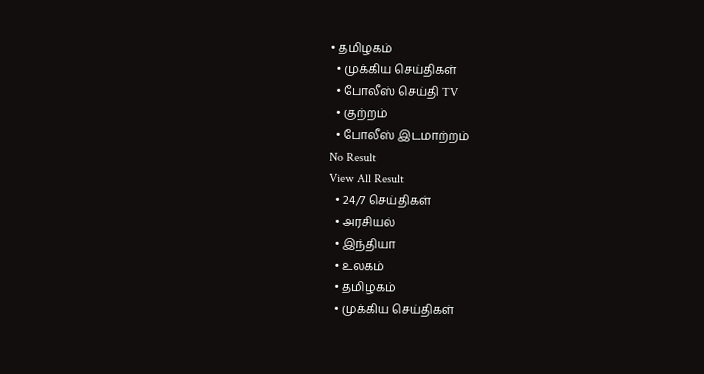• தமிழகம்
  • முக்கிய செய்திகள்
  • போலீஸ் செய்தி TV
  • குற்றம்
  • போலீஸ் இடமாற்றம்
No Result
View All Result
  • 24/7 செய்திகள்
  • அரசியல்
  • இந்தியா
  • உலகம்
  • தமிழகம்
  • முக்கிய செய்திகள்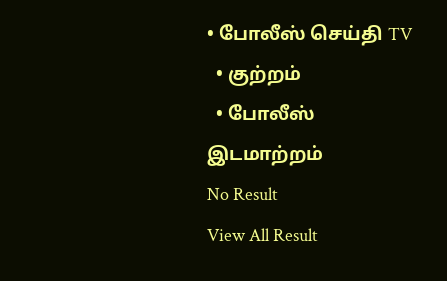• போலீஸ் செய்தி TV
  • குற்றம்
  • போலீஸ் இடமாற்றம்
No Result
View All Result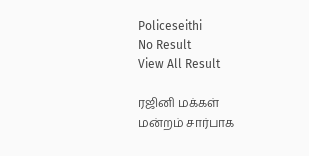Policeseithi
No Result
View All Result

ரஜினி மக்கள் மன்றம் சார்பாக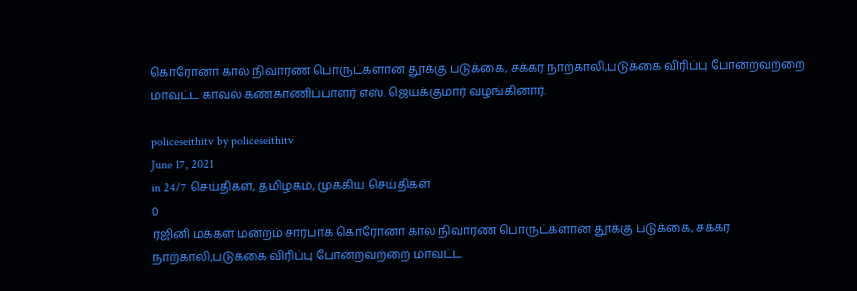கொரோனா கால நிவாரண பொருட்களான தூக்கு படுக்கை, சக்கர நாற்காலி,படுக்கை விரிப்பு போன்றவற்றை மாவட்ட காவல் கண்காணிப்பாளர் எஸ். ஜெயக்குமார் வழங்கினார்.

policeseithitv by policeseithitv
June 17, 2021
in 24/7 செய்திகள், தமிழகம், முக்கிய செய்திகள்
0
ரஜினி மக்கள் மன்றம் சார்பாக கொரோனா கால நிவாரண பொருட்களான தூக்கு படுக்கை, சக்கர நாற்காலி,படுக்கை விரிப்பு போன்றவற்றை மாவட்ட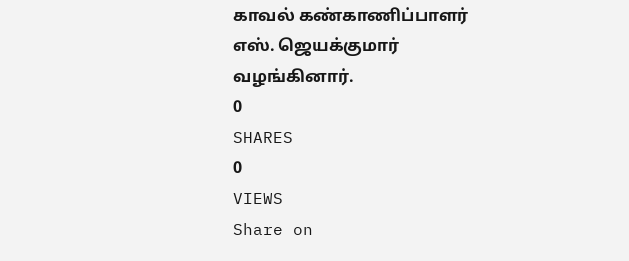காவல் கண்காணிப்பாளர் எஸ். ஜெயக்குமார் வழங்கினார்.
0
SHARES
0
VIEWS
Share on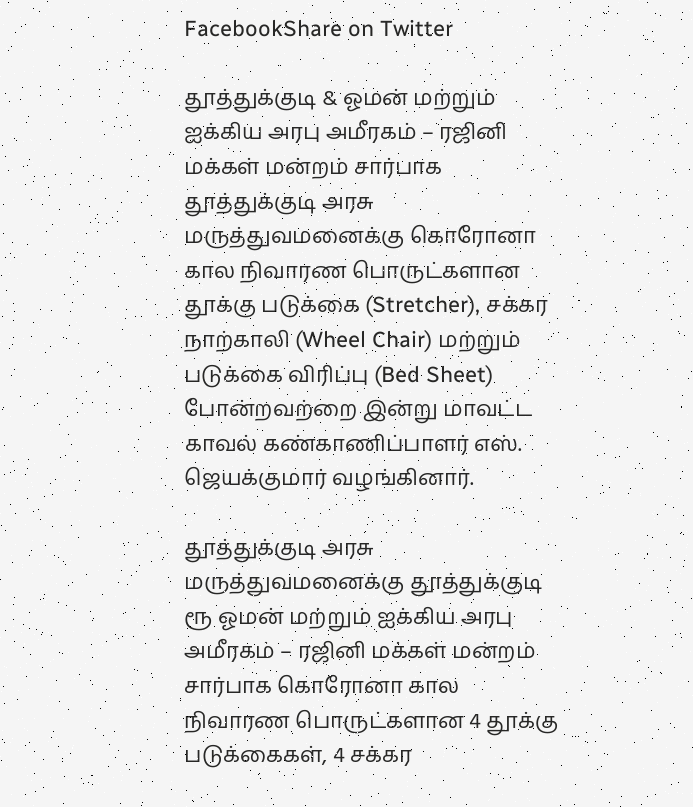FacebookShare on Twitter

தூத்துக்குடி & ஓமன் மற்றும் ஐக்கிய அரபு அமீரகம் – ரஜினி மக்கள் மன்றம் சார்பாக தூத்துக்குடி அரசு மருத்துவமனைக்கு கொரோனா கால நிவாரண பொருட்களான தூக்கு படுக்கை (Stretcher), சக்கர நாற்காலி (Wheel Chair) மற்றும் படுக்கை விரிப்பு (Bed Sheet) போன்றவற்றை இன்று மாவட்ட காவல் கண்காணிப்பாளர் எஸ். ஜெயக்குமார் வழங்கினார்.

தூத்துக்குடி அரசு மருத்துவமனைக்கு தூத்துக்குடி ரூ ஓமன் மற்றும் ஐக்கிய அரபு அமீரகம் – ரஜினி மக்கள் மன்றம் சார்பாக கொரோனா கால நிவாரண பொருட்களான 4 தூக்கு படுக்கைகள், 4 சக்கர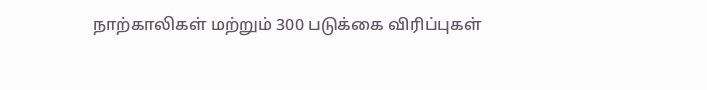நாற்காலிகள் மற்றும் 300 படுக்கை விரிப்புகள்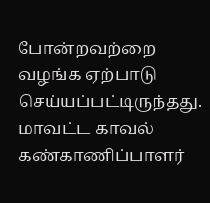போன்றவற்றை வழங்க ஏற்பாடு செய்யப்பட்டிருந்தது. மாவட்ட காவல் கண்காணிப்பாளர்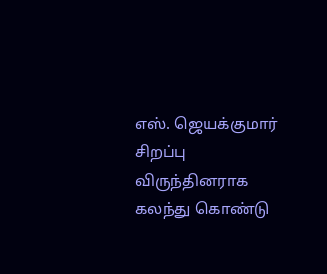எஸ். ஜெயக்குமார் சிறப்பு விருந்தினராக கலந்து கொண்டு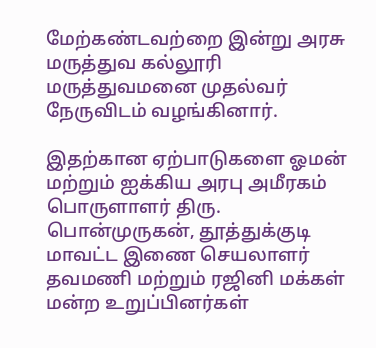மேற்கண்டவற்றை இன்று அரசு மருத்துவ கல்லூரி மருத்துவமனை முதல்வர் நேருவிடம்‌‌‌ வழங்கினார்.

இதற்கான ஏற்பாடுகளை ஓமன் மற்றும் ஐக்கிய அரபு அமீரகம் பொருளாளர் திரு. பொன்முருகன், தூத்துக்குடி மாவட்ட இணை செயலாளர் தவமணி மற்றும் ரஜினி மக்கள் மன்ற உறுப்பினர்கள்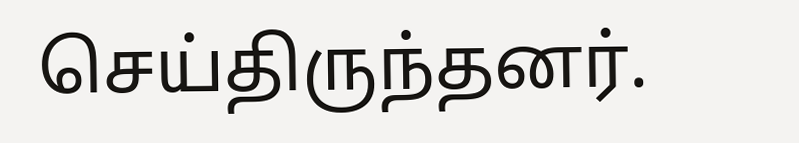செய்திருந்தனர்.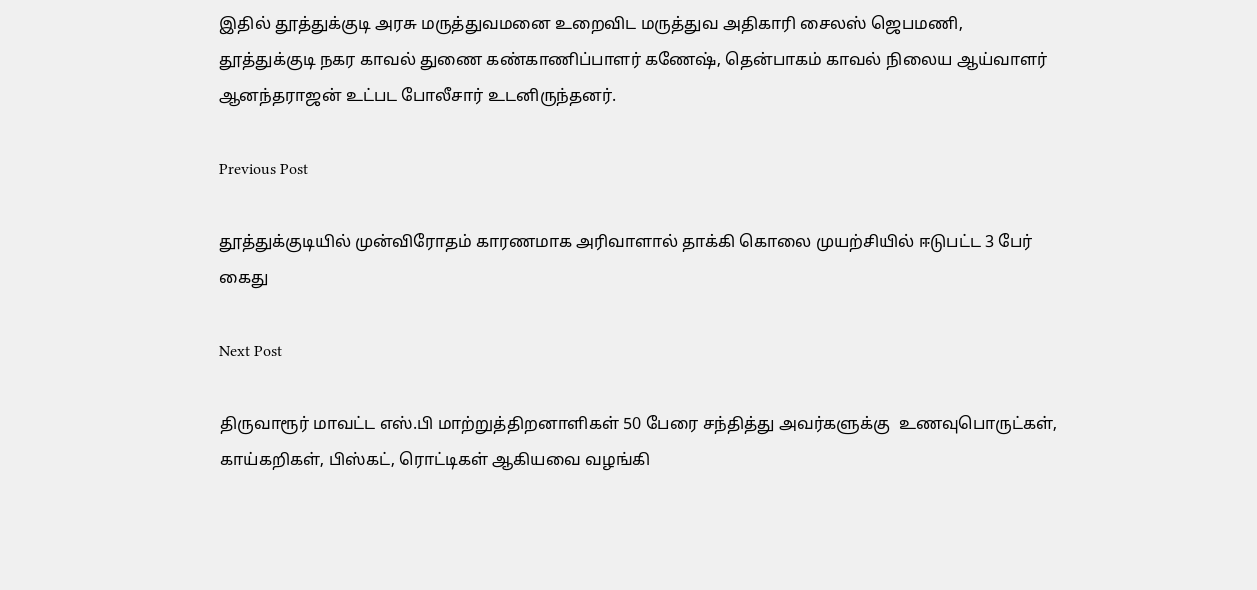இதில் தூத்துக்குடி அரசு மருத்துவமனை உறைவிட மருத்துவ அதிகாரி சைலஸ் ஜெபமணி, தூத்துக்குடி நகர காவல் துணை கண்காணிப்பாளர் கணேஷ், தென்பாகம் காவல் நிலைய ஆய்வாளர் ஆனந்தராஜன் உட்பட போலீசார் உடனிருந்தனர்.

Previous Post

தூத்துக்குடியில் முன்விரோதம் காரணமாக அரிவாளால் தாக்கி கொலை முயற்சியில் ஈடுபட்ட 3 பேர் கைது

Next Post

திருவாரூர் மாவட்ட எஸ்‌‌‌.பி மாற்றுத்திறனாளிகள் 50 பேரை சந்தித்து அவர்களுக்கு  உணவுபொருட்கள், காய்கறிகள், பிஸ்கட், ரொட்டிகள் ஆகியவை வழங்கி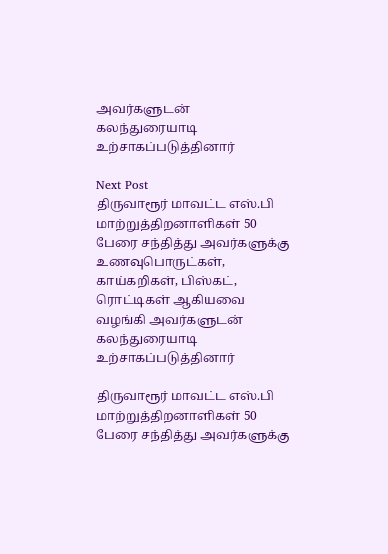அவர்களுடன் கலந்துரையாடி உற்சாகப்படுத்தினார்

Next Post
திருவாரூர் மாவட்ட எஸ்‌‌‌.பி மாற்றுத்திறனாளிகள் 50 பேரை சந்தித்து அவர்களுக்கு  உணவுபொருட்கள், காய்கறிகள், பிஸ்கட், ரொட்டிகள் ஆகியவை வழங்கி அவர்களுடன் கலந்துரையாடி உற்சாகப்படுத்தினார்

திருவாரூர் மாவட்ட எஸ்‌‌‌.பி மாற்றுத்திறனாளிகள் 50 பேரை சந்தித்து அவர்களுக்கு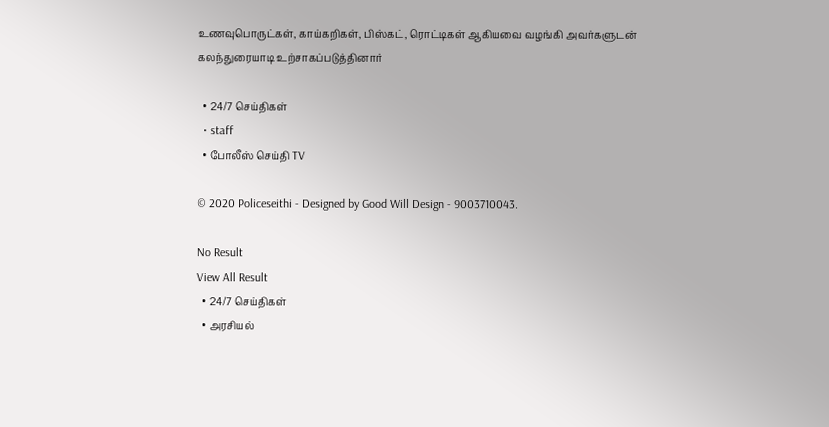உணவுபொருட்கள், காய்கறிகள், பிஸ்கட், ரொட்டிகள் ஆகியவை வழங்கி அவர்களுடன் கலந்துரையாடி உற்சாகப்படுத்தினார்

  • 24/7 செய்திகள்
  • staff
  • போலீஸ் செய்தி TV

© 2020 Policeseithi - Designed by Good Will Design - 9003710043.

No Result
View All Result
  • 24/7 செய்திகள்
  • அரசியல்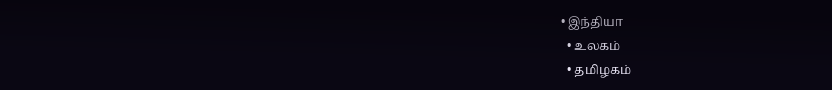• இந்தியா
  • உலகம்
  • தமிழகம்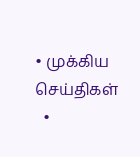• முக்கிய செய்திகள்
  •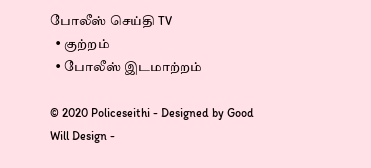போலீஸ் செய்தி TV
  • குற்றம்
  • போலீஸ் இடமாற்றம்

© 2020 Policeseithi - Designed by Good Will Design -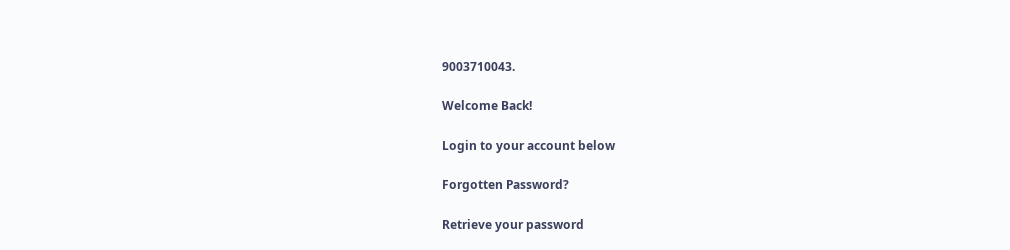9003710043.

Welcome Back!

Login to your account below

Forgotten Password?

Retrieve your password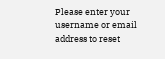Please enter your username or email address to reset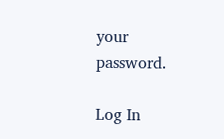your password.

Log In